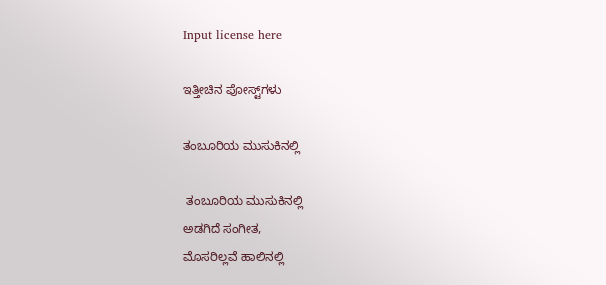Input license here

ಇತ್ತೀಚಿನ ಪೋಸ್ಟ್‌ಗಳು

ತಂಬೂರಿಯ ಮುಸುಕಿನಲ್ಲಿ

 ತಂಬೂರಿಯ ಮುಸುಕಿನಲ್ಲಿ
ಅಡಗಿದೆ ಸಂಗೀತ,
ಮೊಸರಿಲ್ಲವೆ ಹಾಲಿನಲ್ಲಿ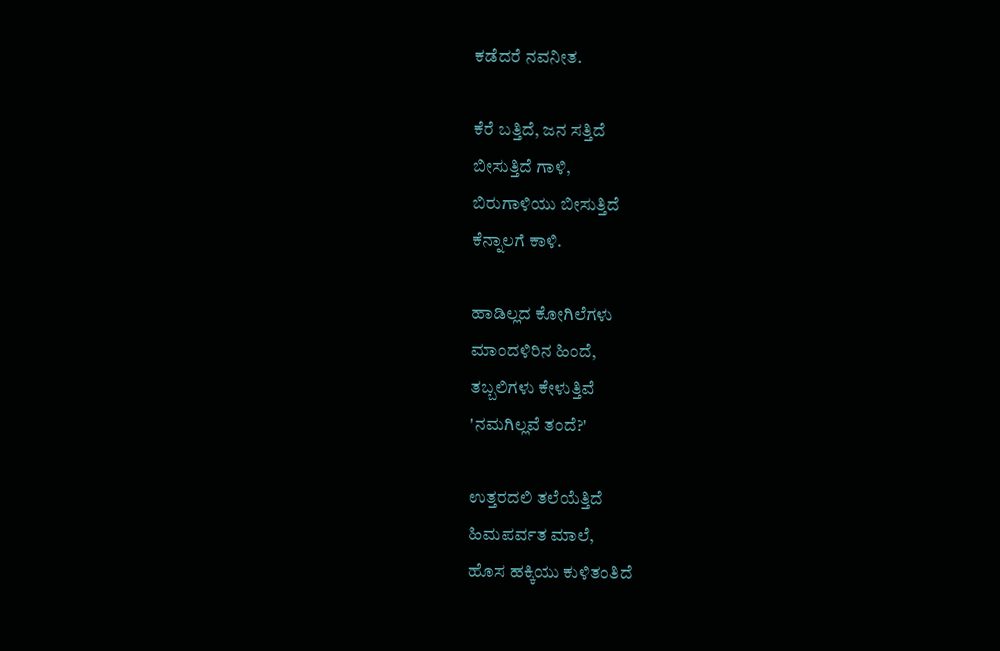ಕಡೆದರೆ ನವನೀತ.

ಕೆರೆ ಬತ್ತಿದೆ, ಜನ ಸತ್ತಿದೆ
ಬೀಸುತ್ತಿದೆ ಗಾಳಿ,
ಬಿರುಗಾಳಿಯು ಬೀಸುತ್ತಿದೆ
ಕೆನ್ನಾಲಗೆ ಕಾಳಿ.

ಹಾಡಿಲ್ಲದ ಕೋಗಿಲೆಗಳು
ಮಾಂದಳಿರಿನ ಹಿಂದೆ,
ತಬ್ಬಲಿಗಳು ಕೇಳುತ್ತಿವೆ
'ನಮಗಿಲ್ಲವೆ ತಂದೆ?'

ಉತ್ತರದಲಿ ತಲೆಯೆತ್ತಿದೆ
ಹಿಮಪರ್ವತ ಮಾಲೆ,
ಹೊಸ ಹಕ್ಕಿಯು ಕುಳಿತಂತಿದೆ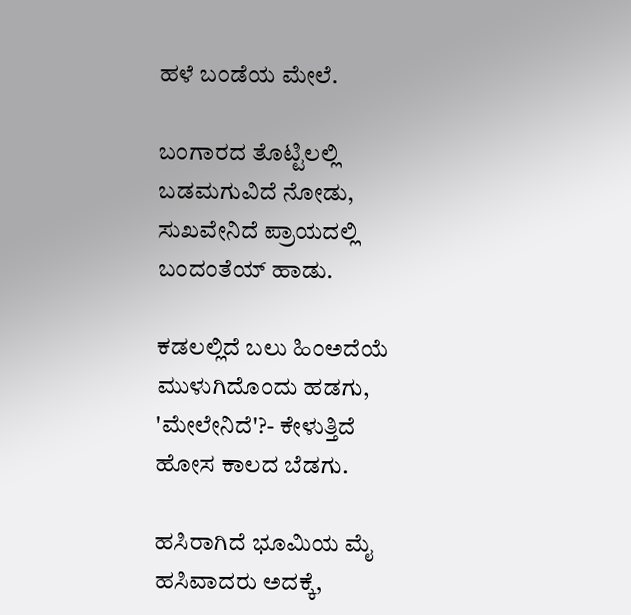ಹಳೆ ಬಂಡೆಯ ಮೇಲೆ.

ಬಂಗಾರದ ತೊಟ್ಟಿಲಲ್ಲಿ
ಬಡಮಗುವಿದೆ ನೋಡು,
ಸುಖವೇನಿದೆ ಪ್ರಾಯದಲ್ಲಿ
ಬಂದಂತೆಯ್ ಹಾಡು.

ಕಡಲಲ್ಲಿದೆ ಬಲು ಹಿಂಅದೆಯೆ
ಮುಳುಗಿದೊಂದು ಹಡಗು,
'ಮೇಲೇನಿದೆ'?- ಕೇಳುತ್ತಿದೆ
ಹೋಸ ಕಾಲದ ಬೆಡಗು.

ಹಸಿರಾಗಿದೆ ಭೂಮಿಯ ಮೈ
ಹಸಿವಾದರು ಅದಕ್ಕೆ,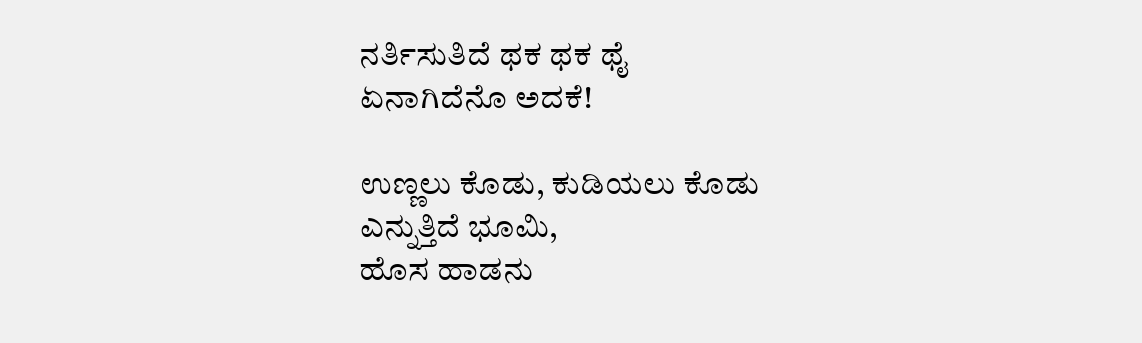ನರ್ತಿಸುತಿದೆ ಥಕ ಥಕ ಥೈ
ಏನಾಗಿದೆನೊ ಅದಕೆ!

ಉಣ್ಣಲು ಕೊಡು, ಕುಡಿಯಲು ಕೊಡು
ಎನ್ನುತ್ತಿದೆ ಭೂಮಿ,
ಹೊಸ ಹಾಡನು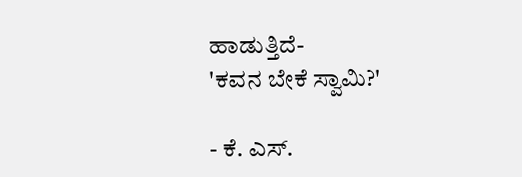ಹಾಡುತ್ತಿದೆ-
'ಕವನ ಬೇಕೆ ಸ್ವಾಮಿ?'

- ಕೆ. ಎಸ್.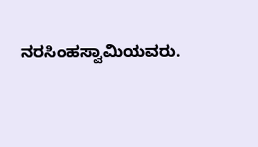ನರಸಿಂಹಸ್ವಾಮಿಯವರು.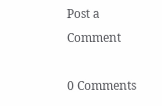Post a Comment

0 Comments